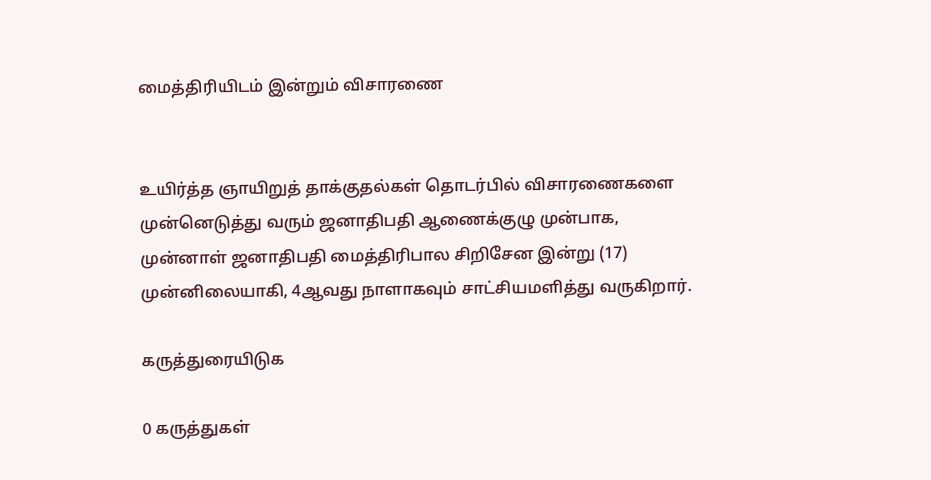மைத்திரியிடம் இன்றும் விசாரணை


உயிர்த்த ஞாயிறுத் தாக்குதல்கள் தொடர்பில் விசாரணைகளை முன்னெடுத்து வரும் ஜனாதிபதி ஆணைக்குழு முன்பாக, முன்னாள் ஜனாதிபதி மைத்திரிபால சிறிசேன இன்று (17) முன்னிலையாகி, 4ஆவது நாளாகவும் சாட்சியமளித்து வருகிறார்.

கருத்துரையிடுக

0 கருத்துகள்